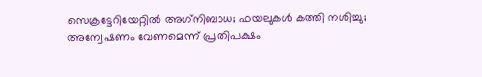സെക്രട്ടേറിയേറ്റില്‍ അഗ്‌നിബാധ; ഫയലുകള്‍ കത്തി നശിച്ചു; അന്വേഷണം വേണമെന്ന് പ്രതിപക്ഷം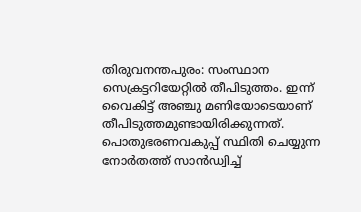തിരുവനന്തപുരം: സംസ്ഥാന സെക്രട്ടറിയേറ്റില്‍ തീപിടുത്തം. ഇന്ന് വൈകിട്ട് അഞ്ചു മണിയോടെയാണ് തീപിടുത്തമുണ്ടായിരിക്കുന്നത്. പൊതുഭരണവകുപ്പ് സ്ഥിതി ചെയ്യുന്ന നോര്‍തത്ത് സാന്‍ഡ്വിച്ച്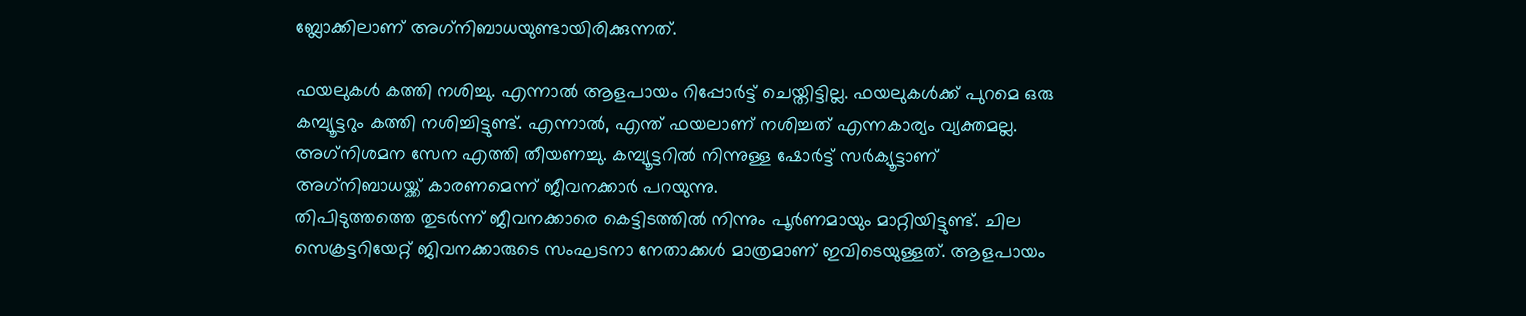ബ്ലോക്കിലാണ് അഗ്‌നിബാധയുണ്ടായിരിക്കുന്നത്.

ഫയലുകള്‍ കത്തി നശിച്ചു. എന്നാല്‍ ആളപായം റിപ്പോര്‍ട്ട് ചെയ്തിട്ടില്ല. ഫയലുകള്‍ക്ക് പുറമെ ഒരു കമ്പ്യൂട്ടറും കത്തി നശിച്ചിട്ടുണ്ട്. എന്നാല്‍, എന്ത് ഫയലാണ് നശിച്ചത് എന്നകാര്യം വ്യക്തമല്ല. അഗ്‌നിശമന സേന എത്തി തീയണച്ചു. കമ്പ്യൂട്ടറില്‍ നിന്നുള്ള ഷോര്‍ട്ട് സര്‍ക്യൂട്ടാണ് അഗ്‌നിബാധയ്ക്ക് കാരണമെന്ന് ജീവനക്കാര്‍ പറയുന്നു.
തിപിടുത്തത്തെ തുടര്‍ന്ന് ജീവനക്കാരെ കെട്ടിടത്തില്‍ നിന്നും പൂര്‍ണമായും മാറ്റിയിട്ടുണ്ട്. ചില സെക്രട്ടറിയേറ്റ് ജിവനക്കാരുടെ സംഘടനാ നേതാക്കള്‍ മാത്രമാണ് ഇവിടെയുള്ളത്. ആളപായം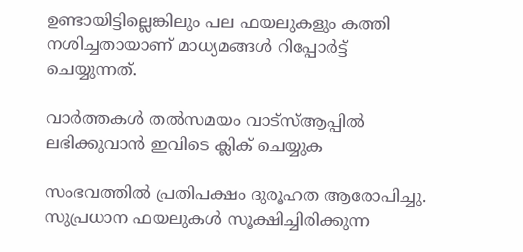ഉണ്ടായിട്ടില്ലെങ്കിലും പല ഫയലുകളും കത്തി നശിച്ചതായാണ് മാധ്യമങ്ങള്‍ റിപ്പോര്‍ട്ട് ചെയ്യുന്നത്.

വാര്‍ത്തകള്‍ തല്‍സമയം വാട്‌സ്ആപ്പില്‍ ലഭിക്കുവാന്‍ ഇവിടെ ക്ലിക് ചെയ്യുക

സംഭവത്തില്‍ പ്രതിപക്ഷം ദുരൂഹത ആരോപിച്ചു. സുപ്രധാന ഫയലുകള്‍ സൂക്ഷിച്ചിരിക്കുന്ന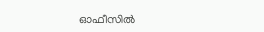ഓഫീസില്‍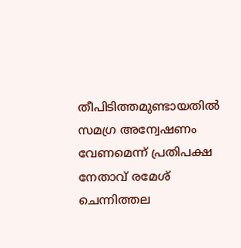തീപിടിത്തമുണ്ടായതില്‍ സമഗ്ര അന്വേഷണം വേണമെന്ന് പ്രതിപക്ഷ നേതാവ് രമേശ് ചെന്നിത്തല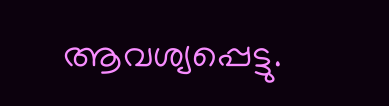ആവശ്യപ്പെട്ടു.